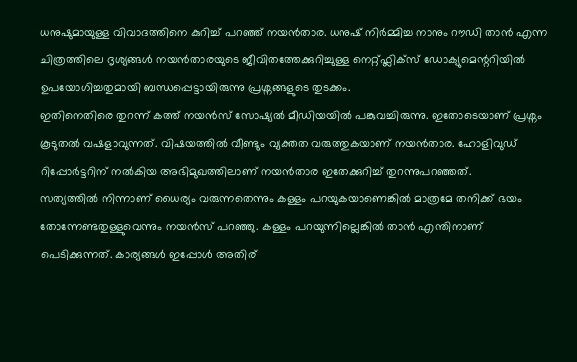ധനുഷുമായുള്ള വിവാദത്തിനെ കുറിച്ച് പറഞ്ഞ് നയൻതാര. ധനുഷ് നിർമ്മിച്ച നാനും റൗഡി താൻ എന്ന ചിത്രത്തിലെ ദൃശ്യങ്ങൾ നയൻതാരയുടെ ജീവിതത്തേക്കുറിച്ചുള്ള നെറ്റ്ഫ്ലിക്സ് ഡോക്യുമെന്ററിയിൽ ഉപയോഗിച്ചതുമായി ബന്ധപ്പെട്ടായിരുന്നു പ്രശ്നങ്ങളുടെ തുടക്കം.
ഇതിനെതിരെ തുറന്ന് കത്ത് നയൻസ് സോഷ്യൽ മീഡിയയിൽ പങ്കുവച്ചിരുന്നു. ഇതോടെയാണ് പ്രശ്നം കൂടുതൽ വഷളാവുന്നത്. വിഷയത്തിൽ വീണ്ടും വ്യക്തത വരുത്തുകയാണ് നയൻതാര. ഹോളിവുഡ് റിപ്പോർട്ടറിന് നൽകിയ അഭിമുഖത്തിലാണ് നയൻതാര ഇതേക്കുറിച്ച് തുറന്നുപറഞ്ഞത്.
സത്യത്തിൽ നിന്നാണ് ധൈര്യം വരുന്നതെന്നും കള്ളം പറയുകയാണെങ്കിൽ മാത്രമേ തനിക്ക് ഭയം തോന്നേണ്ടതുള്ളുവെന്നും നയൻസ് പറഞ്ഞു. കള്ളം പറയുന്നില്ലെങ്കിൽ താൻ എന്തിനാണ് പെടിക്കുന്നത്. കാര്യങ്ങൾ ഇപ്പോൾ അതിര്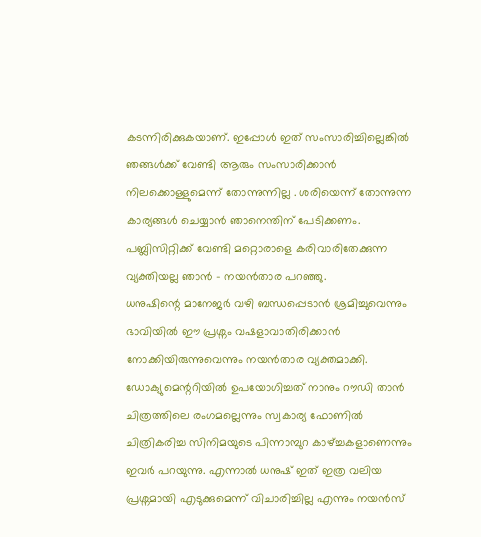കടന്നിരിക്കുകയാണ്. ഇപ്പോൾ ഇത് സംസാരിച്ചില്ലെങ്കിൽ ഞങ്ങൾക്ക് വേണ്ടി ആരും സംസാരിക്കാൻ നിലക്കൊള്ളുമെന്ന് തോന്നുന്നില്ല . ശരിയെന്ന് തോന്നുന്ന കാര്യങ്ങൾ ചെയ്യാൻ ഞാനെന്തിന് പേടിക്കണം. പബ്ലിസിറ്റിക്ക് വേണ്ടി മറ്റൊരാളെ കരിവാരിതേക്കുന്ന വ്യക്തിയല്ല ഞാൻ – നയൻതാര പറഞ്ഞു.
ധനുഷിന്റെ മാനേജർ വഴി ബന്ധപ്പെടാൻ ശ്രമിച്ചുവെന്നും ഭാവിയിൽ ഈ പ്രശ്നം വഷളാവാതിരിക്കാൻ നോക്കിയിരുന്നുവെന്നും നയൻതാര വ്യക്തമാക്കി. ഡോക്യുമെന്ററിയിൽ ഉപയോഗിച്ചത് നാനും റൗഡി താൻ ചിത്രത്തിലെ രംഗമല്ലെന്നും സ്വകാര്യ ഫോണിൽ ചിത്രികരിച്ച സിനിമയുടെ പിന്നാമ്പുറ കാഴ്ച്ചകളാണെന്നും ഇവർ പറയുന്നു. എന്നാൽ ധനുഷ് ഇത് ഇത്ര വലിയ പ്രശ്നമായി എടുക്കുമെന്ന് വിചാരിച്ചില്ല എന്നും നയൻസ്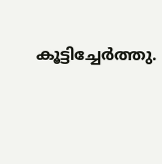കൂട്ടിച്ചേർത്തു.